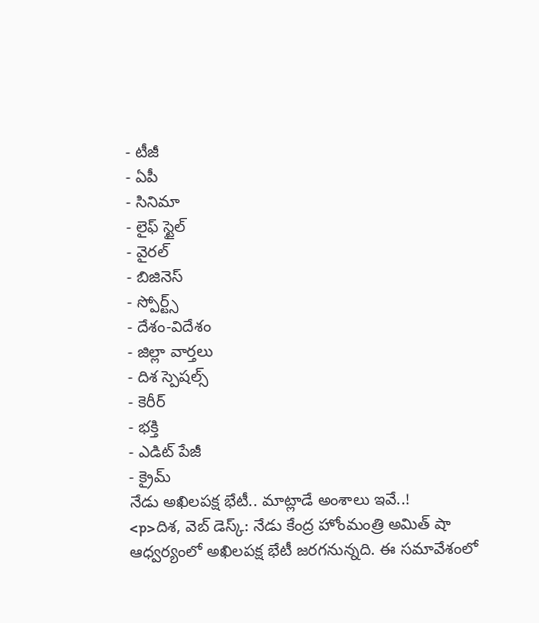- టీజీ
- ఏపీ
- సినిమా
- లైఫ్ స్టైల్
- వైరల్
- బిజినెస్
- స్పోర్ట్స్
- దేశం-విదేశం
- జిల్లా వార్తలు
- దిశ స్పెషల్స్
- కెరీర్
- భక్తి
- ఎడిట్ పేజీ
- క్రైమ్
నేడు అఖిలపక్ష భేటీ.. మాట్లాడే అంశాలు ఇవే..!
<p>దిశ, వెబ్ డెస్క్: నేడు కేంద్ర హోంమంత్రి అమిత్ షా ఆధ్వర్యంలో అఖిలపక్ష భేటీ జరగనున్నది. ఈ సమావేశంలో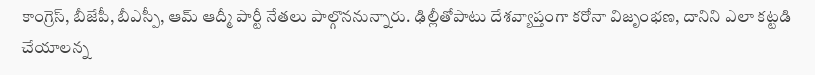కాంగ్రెస్, బీజేపీ, బీఎస్పీ, ఆమ్ ఆద్మీ పార్టీ నేతలు పాల్గొననున్నారు. ఢిల్లీతోపాటు దేశవ్యాప్తంగా కరోనా విజృంభణ, దానిని ఎలా కట్టడి చేయాలన్న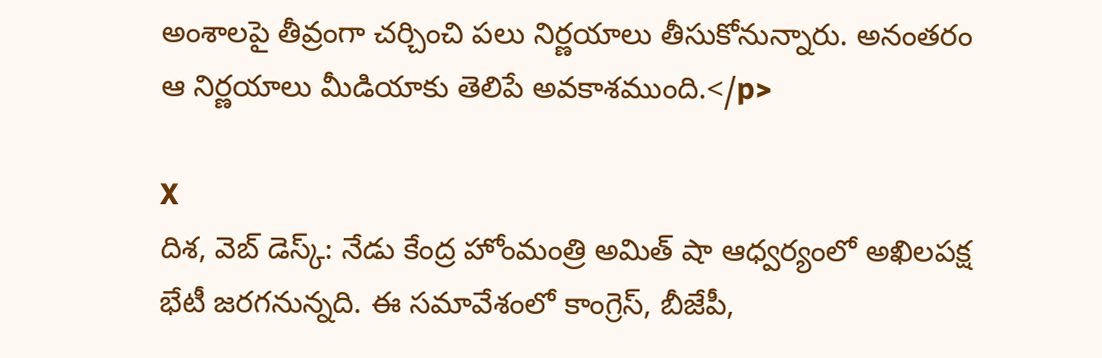అంశాలపై తీవ్రంగా చర్చించి పలు నిర్ణయాలు తీసుకోనున్నారు. అనంతరం ఆ నిర్ణయాలు మీడియాకు తెలిపే అవకాశముంది.</p>

X
దిశ, వెబ్ డెస్క్: నేడు కేంద్ర హోంమంత్రి అమిత్ షా ఆధ్వర్యంలో అఖిలపక్ష భేటీ జరగనున్నది. ఈ సమావేశంలో కాంగ్రెస్, బీజేపీ,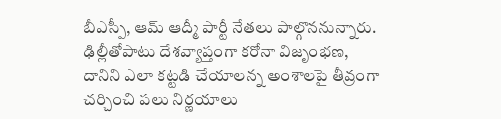బీఎస్పీ, ఆమ్ ఆద్మీ పార్టీ నేతలు పాల్గొననున్నారు. ఢిల్లీతోపాటు దేశవ్యాప్తంగా కరోనా విజృంభణ, దానిని ఎలా కట్టడి చేయాలన్న అంశాలపై తీవ్రంగా చర్చించి పలు నిర్ణయాలు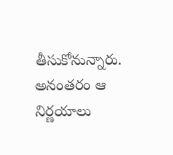తీసుకోనున్నారు. అనంతరం ఆ నిర్ణయాలు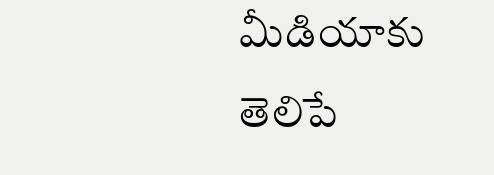మీడియాకు తెలిపే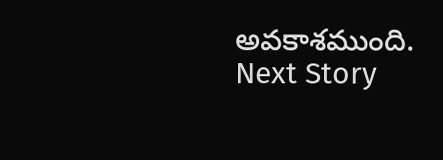అవకాశముంది.
Next Story